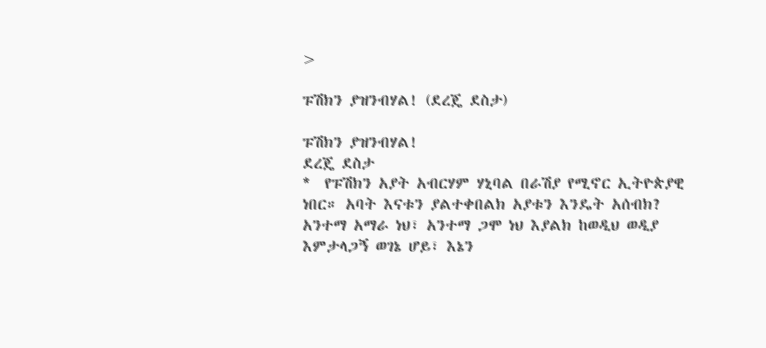>

ፑሽክን ያዝንብሃል! (ደረጄ ደስታ)

ፑሽክን ያዝንብሃል!
ደረጄ ደስታ
*  የፑሽክን አያት አብርሃም ሃኒባል በራሽያ የሚኖር ኢትዮጵያዊ ነበር። አባት እናቱን ያልተቀበልክ አያቱን እንዴት አሰብክ? አንተማ አማራ ነህ፣ አንተማ ጋሞ ነህ እያልክ ከወዲህ ወዲያ እምታላጋኝ ወገኔ ሆይ፣ እኔን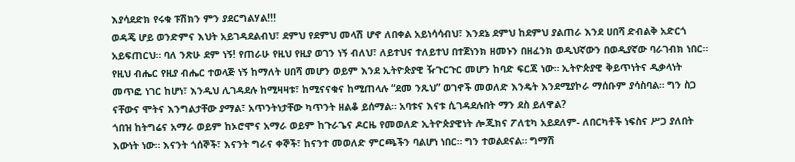እያሳደድክ የሩቁ ፑሽክን ምን ያደርግልሃል!!!
ወዳጄ ሆይ ወንድምና እህት አይገዳደልብህ፣ ደምህ የደምህ መላሽ ሆኖ ለበቀል አይነሳሳብህ፣ እንደኔ ደምህ ከደምህ ያልጠራ እንደ ሀበሻ ድብልቅ አድርጎ አይፍጠርህ። ባለ ንጽሁ ደም ነኝ! የጠራሁ የዚህ የዚያ ወገን ነኝ ብለህ፣ ለይተህና ተለይተህ በተጀነንክ ዘመኑን በዘፈንክ ወዲህኛውን በወዲያኛው ባራገብክ ነበር። የዚህ ብሔር የዚያ ብሔር ተወላጅ ነኝ ከማለት ሀበሻ መሆን ወይም እንደ ኢትዮጵያዊ ዥጉርጉር መሆን ከባድ ፍርጃ ነው። ኢትዮጵያዊ ቅይጥነትና ዲቃላነት መጥፎ ነገር ከሆነ፣ እንዲህ ሊገዳደሉ ከሚዛዛቱ፣ ከሚናናቁና ከሚጠላሉ “ደመ ንጹህ” ወገኖች መወለድ እንዴት እንደሚያኮራ ማሰቡም ያሳስባል። ግን ስጋ ናቸውና ሞትና እንግልታቸው ያማል፣ አጥንትነታቸው ካጥንት ዘልቆ ይሰማል። አባቱና እናቱ ሲገዳደሉበት ማን ደስ ይለዋል?
ጎበዝ ከትግሬና አማራ ወይም ከኦሮሞና አማራ ወይም ከጉራጌና ዶርዜ የመወለድ ኢትዮጵያዊነት ሎጂክና ፖለቲካ አይደለም- ለበርካቶች ነፍስና ሥጋ ያለበት እውነት ነው። እናንት ጎሰኞች፣ እናንት ግራና ቀኞች፣ ከናንተ መወለድ ምርጫችን ባልሆነ ነበር። ግን ተወልደናል። ግማሽ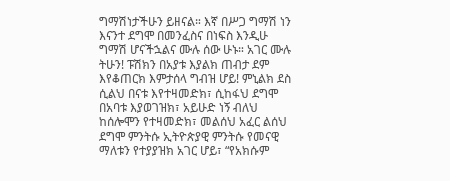ግማሽነታችሁን ይዘናል። እኛ በሥጋ ግማሽ ነን እናንተ ደግሞ በመንፈስና በነፍስ እንዲሁ ግማሽ ሆናችኋልና ሙሉ ሰው ሁኑ። አገር ሙሉ ትሁን! ፑሽክን በአያቱ እያልክ ጠብታ ደም እየቆጠርክ እምታሰላ ግብዝ ሆይ! ምኒልክ ደስ ሲልህ በናቱ እየተዛመድክ፣ ሲከፋህ ደግሞ በአባቱ እያወገዝክ፣ አይሁድ ነኝ ብለህ ከሰሎሞን የተዛመድክ፣ መልሰህ አፈር ልሰህ ደግሞ ምንትሱ ኢትዮጵያዊ ምንትሱ የመናዊ ማለቱን የተያያዝክ አገር ሆይ፣ “የአክሱም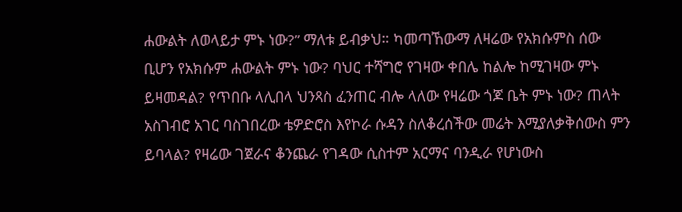ሐውልት ለወላይታ ምኑ ነው?” ማለቱ ይብቃህ። ካመጣኸውማ ለዛሬው የአክሱምስ ሰው ቢሆን የአክሱም ሐውልት ምኑ ነው? ባህር ተሻግሮ የገዛው ቀበሌ ከልሎ ከሚገዛው ምኑ ይዛመዳል? የጥበቡ ላሊበላ ህንጻስ ፈንጠር ብሎ ላለው የዛሬው ጎጆ ቤት ምኑ ነው? ጠላት አስገብሮ አገር ባስገበረው ቴዎድሮስ እየኮራ ሱዳን ስለቆረሰችው መሬት እሚያለቃቅሰውስ ምን ይባላል? የዛሬው ገጀራና ቆንጨራ የገዳው ሲስተም አርማና ባንዲራ የሆነውስ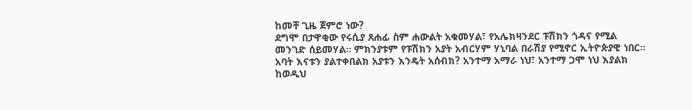ከመቸ ጊዜ ጀምሮ ነው?
ደግሞ በታዋቂው የሩሲያ ጸሐፊ ስም ሐውልት አቁመሃል፣ የአሌክዛንደር ፑሽክን ጎዳና የሚል መንገድ ሰይመሃል። ምክንያቱም የፑሽክን አያት አብርሃም ሃኒባል በራሽያ የሚኖር ኢትዮጵያዊ ነበር። አባት እናቱን ያልተቀበልክ አያቱን እንዴት አሰብክ? አንተማ አማራ ነህ፣ አንተማ ጋሞ ነህ እያልክ ከወዲህ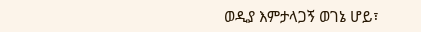ወዲያ እምታላጋኝ ወገኔ ሆይ፣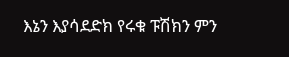እኔን እያሳደድክ የሩቁ ፑሽክን ምን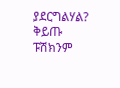ያደርግልሃል? ቅይጡ ፑሽክንም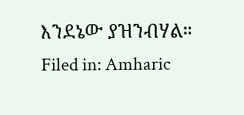እንደኔው ያዝንብሃል።
Filed in: Amharic